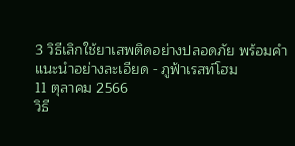3 วิธีเลิกใช้ยาเสพติดอย่างปลอดภัย พร้อมคำแนะนำอย่างละเอียด - ภูฟ้าเรสท์โฮม
11 ตุลาคม 2566
วิธี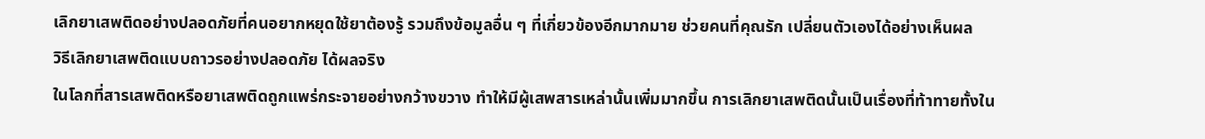เลิกยาเสพติดอย่างปลอดภัยที่คนอยากหยุดใช้ยาต้องรู้ รวมถึงข้อมูลอื่น ๆ ที่เกี่ยวข้องอีกมากมาย ช่วยคนที่คุณรัก เปลี่ยนตัวเองได้อย่างเห็นผล
วิธีเลิกยาเสพติดแบบถาวรอย่างปลอดภัย ได้ผลจริง
ในโลกที่สารเสพติดหรือยาเสพติดถูกแพร่กระจายอย่างกว้างขวาง ทำให้มีผู้เสพสารเหล่านั้นเพิ่มมากขึ้น การเลิกยาเสพติดนั้นเป็นเรื่องที่ท้าทายทั้งใน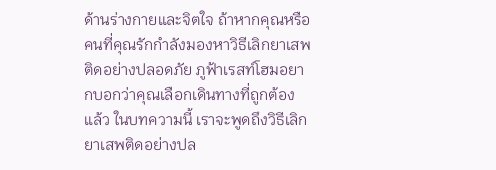ด้านร่างกายและจิตใจ ถ้าหากคุณหรือคนที่คุณรักกำลังมองหาวิธีเลิกยาเสพติดอย่างปลอดภัย ภูฟ้าเรสท์โฮมอยากบอกว่าคุณเลือกเดินทางที่ถูกต้องแล้ว ในบทความนี้ เราจะพูดถึงวิธีเลิกยาเสพติดอย่างปล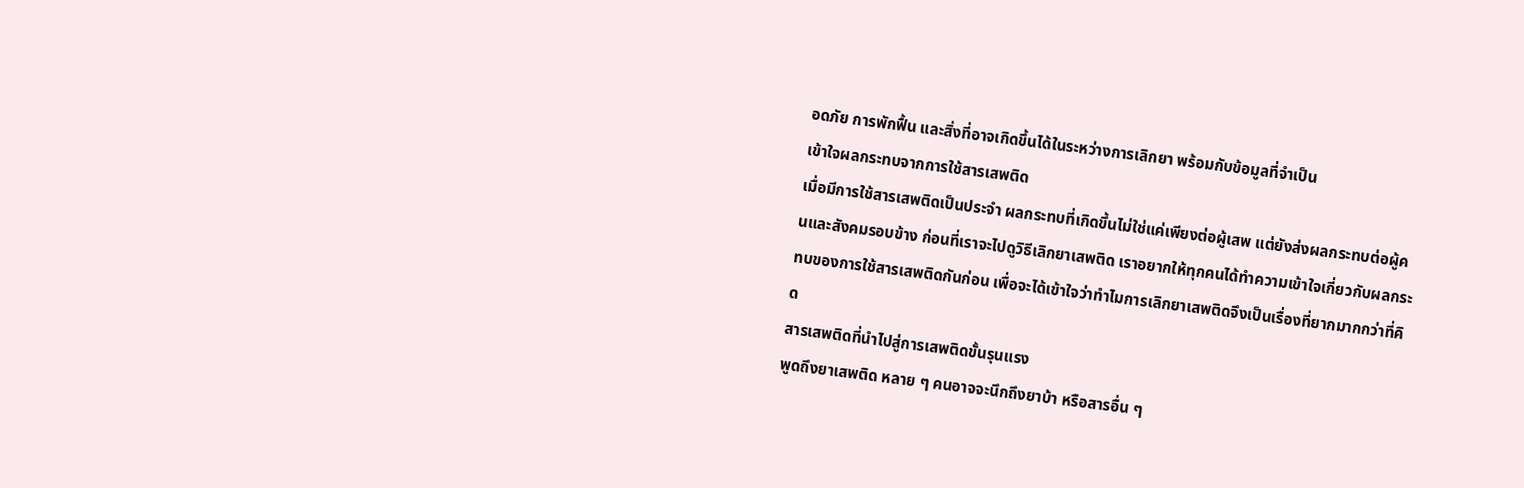อดภัย การพักฟื้น และสิ่งที่อาจเกิดขึ้นได้ในระหว่างการเลิกยา พร้อมกับข้อมูลที่จำเป็น
เข้าใจผลกระทบจากการใช้สารเสพติด
เมื่อมีการใช้สารเสพติดเป็นประจำ ผลกระทบที่เกิดขึ้นไม่ใช่แค่เพียงต่อผู้เสพ แต่ยังส่งผลกระทบต่อผู้คนและสังคมรอบข้าง ก่อนที่เราจะไปดูวิธีเลิกยาเสพติด เราอยากให้ทุกคนได้ทำความเข้าใจเกี่ยวกับผลกระทบของการใช้สารเสพติดกันก่อน เพื่อจะได้เข้าใจว่าทำไมการเลิกยาเสพติดจึงเป็นเรื่องที่ยากมากกว่าที่คิด
สารเสพติดที่นำไปสู่การเสพติดขั้นรุนแรง
พูดถึงยาเสพติด หลาย ๆ คนอาจจะนึกถึงยาบ้า หรือสารอื่น ๆ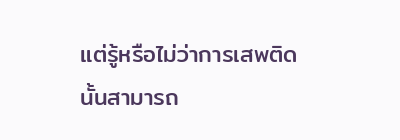แต่รู้หรือไม่ว่าการเสพติดนั้นสามารถ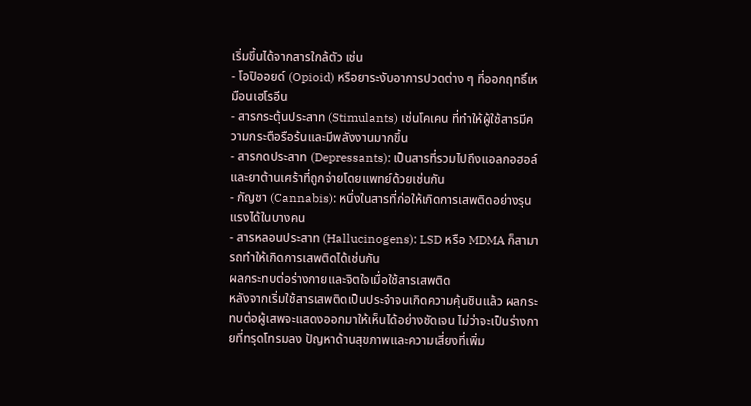เริ่มขึ้นได้จากสารใกล้ตัว เช่น
- โอปิออยด์ (Opioid) หรือยาระงับอาการปวดต่าง ๆ ที่ออกฤทธิ์เหมือนเฮโรอีน
- สารกระตุ้นประสาท (Stimulants) เช่นโคเคน ที่ทำให้ผู้ใช้สารมีความกระตือรือร้นและมีพลังงานมากขึ้น
- สารกดประสาท (Depressants): เป็นสารที่รวมไปถึงแอลกอฮอล์และยาต้านเศร้าที่ถูกจ่ายโดยแพทย์ด้วยเช่นกัน
- กัญชา (Cannabis): หนึ่งในสารที่ก่อให้เกิดการเสพติดอย่างรุนแรงได้ในบางคน
- สารหลอนประสาท (Hallucinogens): LSD หรือ MDMA ก็สามารถทำให้เกิดการเสพติดได้เช่นกัน
ผลกระทบต่อร่างกายและจิตใจเมื่อใช้สารเสพติด
หลังจากเริ่มใช้สารเสพติดเป็นประจำจนเกิดความคุ้นชินแล้ว ผลกระทบต่อผู้เสพจะแสดงออกมาให้เห็นได้อย่างชัดเจน ไม่ว่าจะเป็นร่างกายที่ทรุดโทรมลง ปัญหาด้านสุขภาพและความเสี่ยงที่เพิ่ม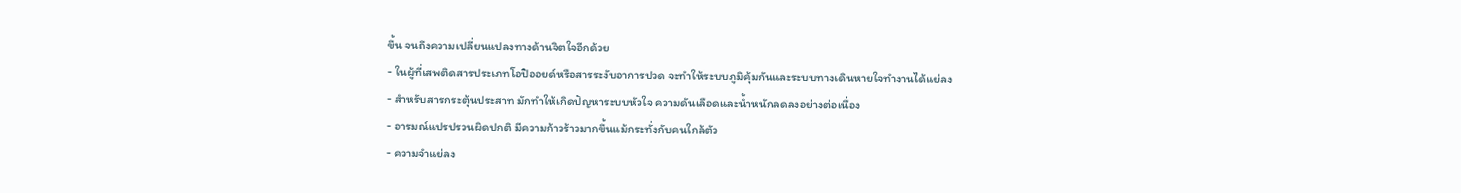ขึ้น จนถึงความเปลี่ยนแปลงทางด้านจิตใจอีกด้วย
- ในผู้ที่เสพติดสารประเภทโอปิออยด์หรือสารระงับอาการปวด จะทำให้ระบบภูมิคุ้มกันและระบบทางเดินหายใจทำงานได้แย่ลง
- สำหรับสารกระตุ้นประสาท มักทำให้เกิดปัญหาระบบหัวใจ ความดันเลือดและน้ำหนักลดลงอย่างต่อเนื่อง
- อารมณ์แปรปรวนผิดปกติ มีความก้าวร้าวมากขึ้นแม้กระทั่งกับคนใกล้ตัว
- ความจำแย่ลง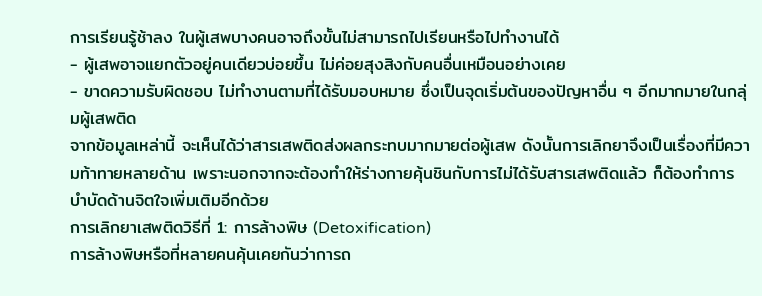การเรียนรู้ช้าลง ในผู้เสพบางคนอาจถึงขั้นไม่สามารถไปเรียนหรือไปทำงานได้
- ผู้เสพอาจแยกตัวอยู่คนเดียวบ่อยขึ้น ไม่ค่อยสุงสิงกับคนอื่นเหมือนอย่างเคย
- ขาดความรับผิดชอบ ไม่ทำงานตามที่ได้รับมอบหมาย ซึ่งเป็นจุดเริ่มต้นของปัญหาอื่น ๆ อีกมากมายในกลุ่มผู้เสพติด
จากข้อมูลเหล่านี้ จะเห็นได้ว่าสารเสพติดส่งผลกระทบมากมายต่อผู้เสพ ดังนั้นการเลิกยาจึงเป็นเรื่องที่มีความท้าทายหลายด้าน เพราะนอกจากจะต้องทำให้ร่างกายคุ้นชินกับการไม่ได้รับสารเสพติดแล้ว ก็ต้องทำการบำบัดด้านจิตใจเพิ่มเติมอีกด้วย
การเลิกยาเสพติดวิธีที่ 1: การล้างพิษ (Detoxification)
การล้างพิษหรือที่หลายคนคุ้นเคยกันว่าการถ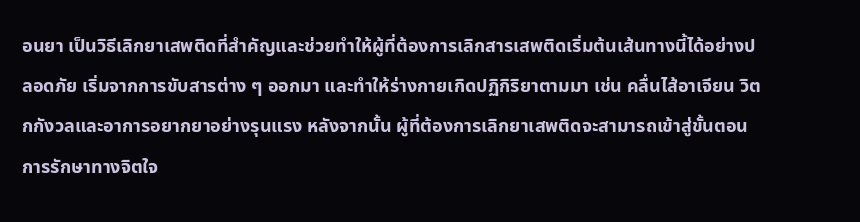อนยา เป็นวิธีเลิกยาเสพติดที่สำคัญและช่วยทำให้ผู้ที่ต้องการเลิกสารเสพติดเริ่มต้นเส้นทางนี้ได้อย่างปลอดภัย เริ่มจากการขับสารต่าง ๆ ออกมา และทำให้ร่างกายเกิดปฏิกิริยาตามมา เช่น คลื่นไส้อาเจียน วิตกกังวลและอาการอยากยาอย่างรุนแรง หลังจากนั้น ผู้ที่ต้องการเลิกยาเสพติดจะสามารถเข้าสู่ขั้นตอนการรักษาทางจิตใจ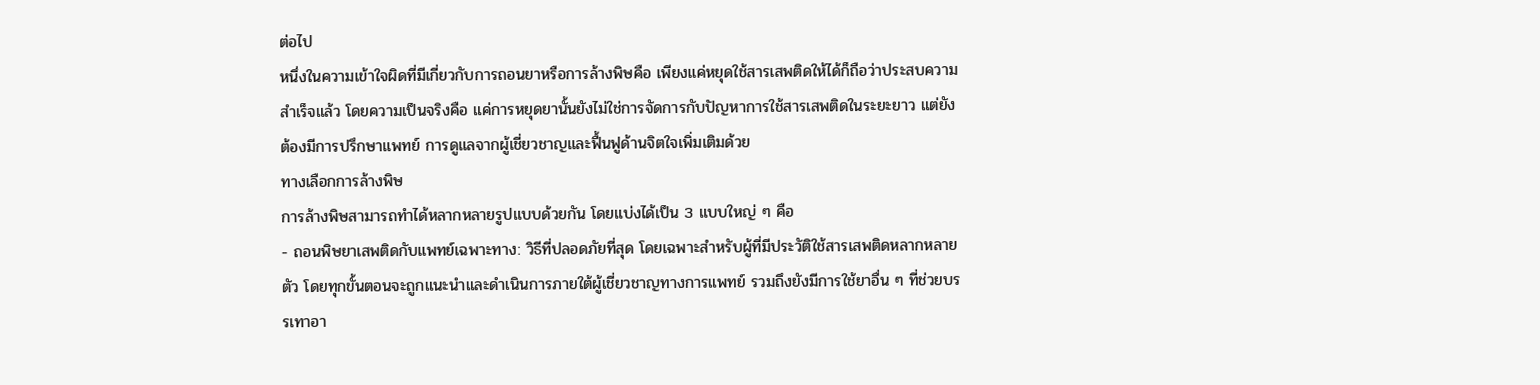ต่อไป
หนึ่งในความเข้าใจผิดที่มีเกี่ยวกับการถอนยาหรือการล้างพิษคือ เพียงแค่หยุดใช้สารเสพติดให้ได้ก็ถือว่าประสบความสำเร็จแล้ว โดยความเป็นจริงคือ แค่การหยุดยานั้นยังไม่ใช่การจัดการกับปัญหาการใช้สารเสพติดในระยะยาว แต่ยังต้องมีการปรึกษาแพทย์ การดูแลจากผู้เชี่ยวชาญและฟื้นฟูด้านจิตใจเพิ่มเติมด้วย
ทางเลือกการล้างพิษ
การล้างพิษสามารถทำได้หลากหลายรูปแบบด้วยกัน โดยแบ่งได้เป็น 3 แบบใหญ่ ๆ คือ
- ถอนพิษยาเสพติดกับแพทย์เฉพาะทาง: วิธีที่ปลอดภัยที่สุด โดยเฉพาะสำหรับผู้ที่มีประวัติใช้สารเสพติดหลากหลายตัว โดยทุกขั้นตอนจะถูกแนะนำและดำเนินการภายใต้ผู้เชี่ยวชาญทางการแพทย์ รวมถึงยังมีการใช้ยาอื่น ๆ ที่ช่วยบรรเทาอา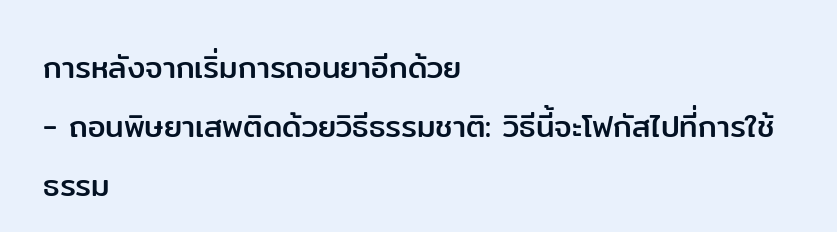การหลังจากเริ่มการถอนยาอีกด้วย
- ถอนพิษยาเสพติดด้วยวิธีธรรมชาติ: วิธีนี้จะโฟกัสไปที่การใช้ธรรม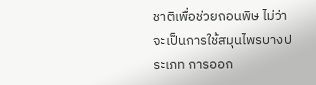ชาติเพื่อช่วยถอนพิษ ไม่ว่าจะเป็นการใช้สมุนไพรบางประเภท การออก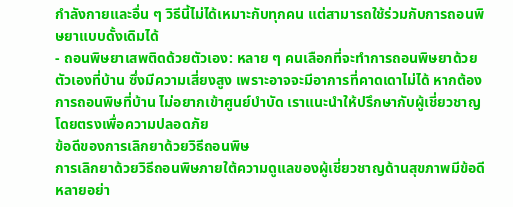กำลังกายและอื่น ๆ วิธีนี้ไม่ได้เหมาะกับทุกคน แต่สามารถใช้ร่วมกับการถอนพิษยาแบบดั้งเดิมได้
- ถอนพิษยาเสพติดด้วยตัวเอง: หลาย ๆ คนเลือกที่จะทำการถอนพิษยาด้วยตัวเองที่บ้าน ซึ่งมีความเสี่ยงสูง เพราะอาจจะมีอาการที่คาดเดาไม่ได้ หากต้องการถอนพิษที่บ้าน ไม่อยากเข้าศูนย์บำบัด เราแนะนำให้ปรึกษากับผู้เชี่ยวชาญโดยตรงเพื่อความปลอดภัย
ข้อดีของการเลิกยาด้วยวิธีถอนพิษ
การเลิกยาด้วยวิธีถอนพิษภายใต้ความดูแลของผู้เชี่ยวชาญด้านสุขภาพมีข้อดีหลายอย่า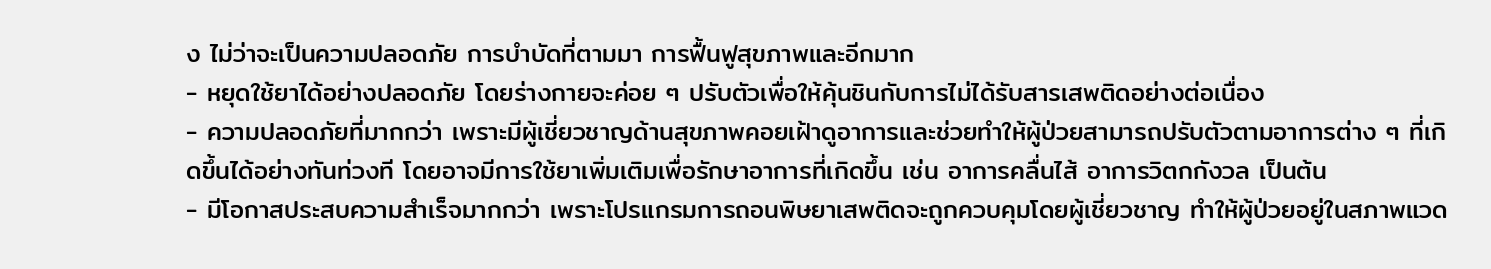ง ไม่ว่าจะเป็นความปลอดภัย การบำบัดที่ตามมา การฟื้นฟูสุขภาพและอีกมาก
- หยุดใช้ยาได้อย่างปลอดภัย โดยร่างกายจะค่อย ๆ ปรับตัวเพื่อให้คุ้นชินกับการไม่ได้รับสารเสพติดอย่างต่อเนื่อง
- ความปลอดภัยที่มากกว่า เพราะมีผู้เชี่ยวชาญด้านสุขภาพคอยเฝ้าดูอาการและช่วยทำให้ผู้ป่วยสามารถปรับตัวตามอาการต่าง ๆ ที่เกิดขึ้นได้อย่างทันท่วงที โดยอาจมีการใช้ยาเพิ่มเติมเพื่อรักษาอาการที่เกิดขึ้น เช่น อาการคลื่นไส้ อาการวิตกกังวล เป็นต้น
- มีโอกาสประสบความสำเร็จมากกว่า เพราะโปรแกรมการถอนพิษยาเสพติดจะถูกควบคุมโดยผู้เชี่ยวชาญ ทำให้ผู้ป่วยอยู่ในสภาพแวด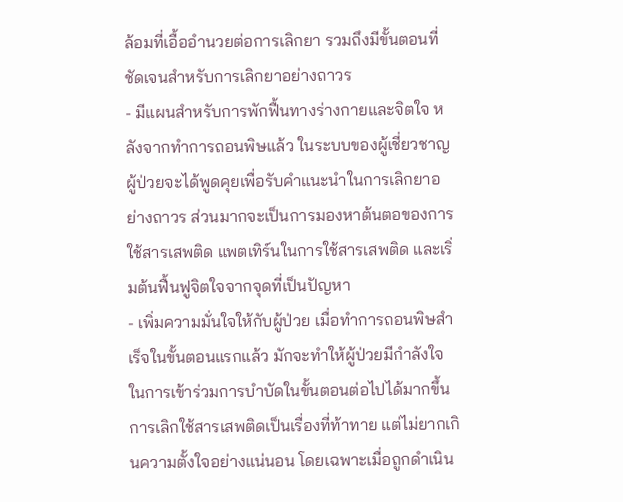ล้อมที่เอื้ออำนวยต่อการเลิกยา รวมถึงมีขั้นตอนที่ชัดเจนสำหรับการเลิกยาอย่างถาวร
- มีแผนสำหรับการพักฟื้นทางร่างกายและจิตใจ หลังจากทำการถอนพิษแล้ว ในระบบของผู้เชี่ยวชาญ ผู้ป่วยจะได้พูดคุยเพื่อรับคำแนะนำในการเลิกยาอย่างถาวร ส่วนมากจะเป็นการมองหาต้นตอของการใช้สารเสพติด แพตเทิร์นในการใช้สารเสพติด และเริ่มต้นฟื้นฟูจิตใจจากจุดที่เป็นปัญหา
- เพิ่มความมั่นใจให้กับผู้ป่วย เมื่อทำการถอนพิษสำเร็จในขั้นตอนแรกแล้ว มักจะทำให้ผู้ป่วยมีกำลังใจในการเข้าร่วมการบำบัดในขั้นตอนต่อไปได้มากขึ้น
การเลิกใช้สารเสพติดเป็นเรื่องที่ท้าทาย แต่ไม่ยากเกินความตั้งใจอย่างแน่นอน โดยเฉพาะเมื่อถูกดำเนิน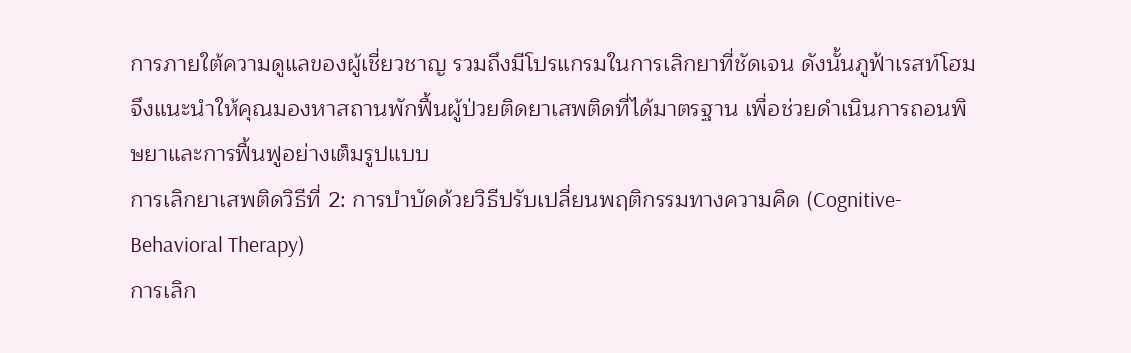การภายใต้ความดูแลของผู้เชี่ยวชาญ รวมถึงมีโปรแกรมในการเลิกยาที่ชัดเจน ดังนั้นภูฟ้าเรสท์โฮมจึงแนะนำให้คุณมองหาสถานพักฟื้นผู้ป่วยติดยาเสพติดที่ได้มาตรฐาน เพื่อช่วยดำเนินการถอนพิษยาและการฟื้นฟูอย่างเต็มรูปแบบ
การเลิกยาเสพติดวิธีที่ 2: การบำบัดด้วยวิธีปรับเปลี่ยนพฤติกรรมทางความคิด (Cognitive-Behavioral Therapy)
การเลิก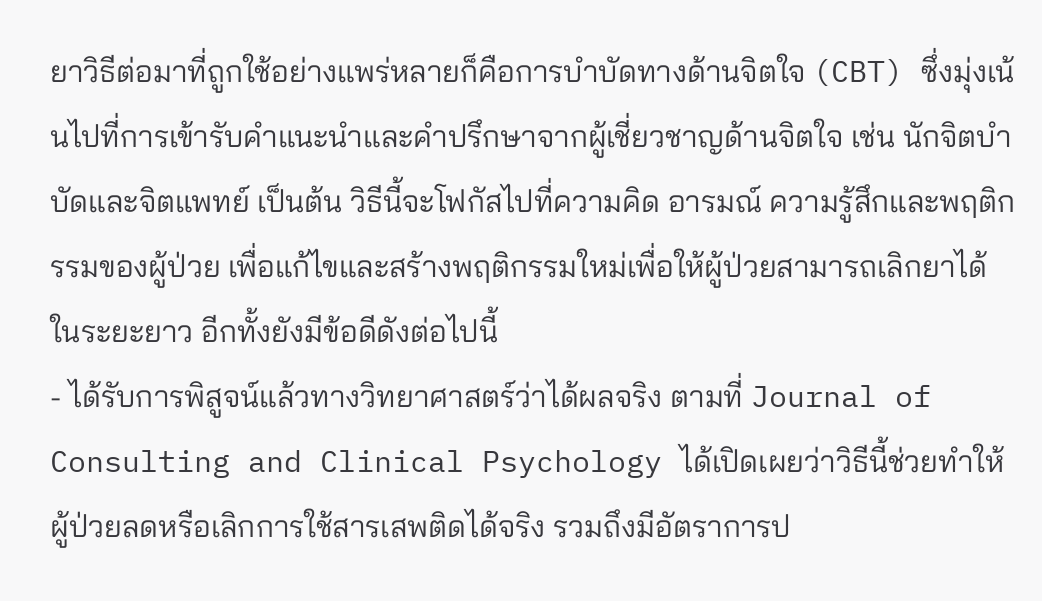ยาวิธีต่อมาที่ถูกใช้อย่างแพร่หลายก็คือการบำบัดทางด้านจิตใจ (CBT) ซึ่งมุ่งเน้นไปที่การเข้ารับคำแนะนำและคำปรึกษาจากผู้เชี่ยวชาญด้านจิตใจ เช่น นักจิตบำบัดและจิตแพทย์ เป็นต้น วิธีนี้จะโฟกัสไปที่ความคิด อารมณ์ ความรู้สึกและพฤติกรรมของผู้ป่วย เพื่อแก้ไขและสร้างพฤติกรรมใหม่เพื่อให้ผู้ป่วยสามารถเลิกยาได้ในระยะยาว อีกทั้งยังมีข้อดีดังต่อไปนี้
- ได้รับการพิสูจน์แล้วทางวิทยาศาสตร์ว่าได้ผลจริง ตามที่ Journal of Consulting and Clinical Psychology ได้เปิดเผยว่าวิธีนี้ช่วยทำให้ผู้ป่วยลดหรือเลิกการใช้สารเสพติดได้จริง รวมถึงมีอัตราการป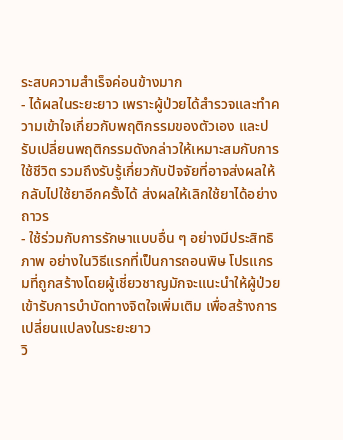ระสบความสำเร็จค่อนข้างมาก
- ได้ผลในระยะยาว เพราะผู้ป่วยได้สำรวจและทำความเข้าใจเกี่ยวกับพฤติกรรมของตัวเอง และปรับเปลี่ยนพฤติกรรมดังกล่าวให้เหมาะสมกับการใช้ชีวิต รวมถึงรับรู้เกี่ยวกับปัจจัยที่อาจส่งผลให้กลับไปใช้ยาอีกครั้งได้ ส่งผลให้เลิกใช้ยาได้อย่างถาวร
- ใช้ร่วมกับการรักษาแบบอื่น ๆ อย่างมีประสิทธิภาพ อย่างในวิธีแรกที่เป็นการถอนพิษ โปรแกรมที่ถูกสร้างโดยผู้เชี่ยวชาญมักจะแนะนำให้ผู้ป่วยเข้ารับการบำบัดทางจิตใจเพิ่มเติม เพื่อสร้างการเปลี่ยนแปลงในระยะยาว
วิ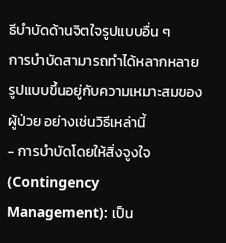ธีบำบัดด้านจิตใจรูปแบบอื่น ๆ
การบำบัดสามารถทำได้หลากหลายรูปแบบขึ้นอยู่กับความเหมาะสมของผู้ป่วย อย่างเช่นวิธีเหล่านี้
- การบำบัดโดยให้สิ่งจูงใจ (Contingency Management): เป็น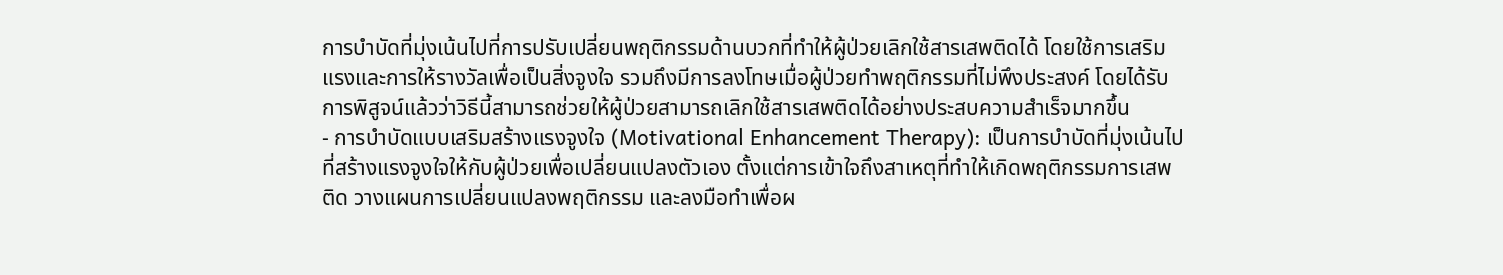การบำบัดที่มุ่งเน้นไปที่การปรับเปลี่ยนพฤติกรรมด้านบวกที่ทำให้ผู้ป่วยเลิกใช้สารเสพติดได้ โดยใช้การเสริมแรงและการให้รางวัลเพื่อเป็นสิ่งจูงใจ รวมถึงมีการลงโทษเมื่อผู้ป่วยทำพฤติกรรมที่ไม่พึงประสงค์ โดยได้รับการพิสูจน์แล้วว่าวิธีนี้สามารถช่วยให้ผู้ป่วยสามารถเลิกใช้สารเสพติดได้อย่างประสบความสำเร็จมากขึ้น
- การบำบัดแบบเสริมสร้างแรงจูงใจ (Motivational Enhancement Therapy): เป็นการบำบัดที่มุ่งเน้นไปที่สร้างแรงจูงใจให้กับผู้ป่วยเพื่อเปลี่ยนแปลงตัวเอง ตั้งแต่การเข้าใจถึงสาเหตุที่ทำให้เกิดพฤติกรรมการเสพติด วางแผนการเปลี่ยนแปลงพฤติกรรม และลงมือทำเพื่อผ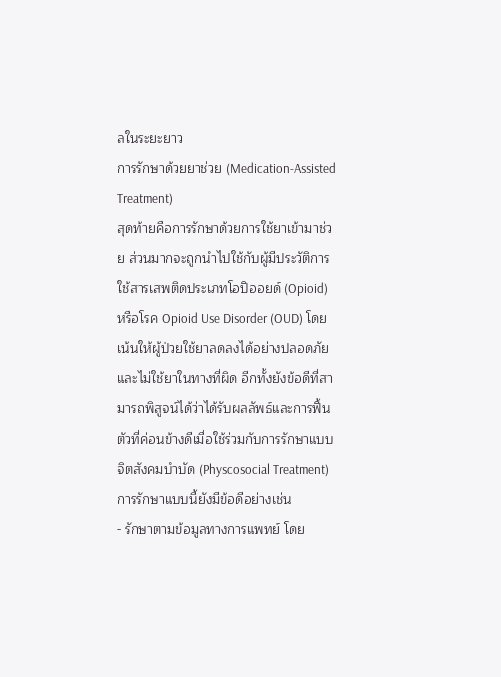ลในระยะยาว
การรักษาด้วยยาช่วย (Medication-Assisted Treatment)
สุดท้ายคือการรักษาด้วยการใช้ยาเข้ามาช่วย ส่วนมากจะถูกนำไปใช้กับผู้มีประวัติการใช้สารเสพติดประเภทโอปิออยด์ (Opioid) หรือโรค Opioid Use Disorder (OUD) โดยเน้นให้ผู้ป่วยใช้ยาลดลงได้อย่างปลอดภัย และไม่ใช้ยาในทางที่ผิด อีกทั้งยังข้อดีที่สามารถพิสูจน์ได้ว่าได้รับผลลัพธ์และการฟื้นตัวที่ค่อนข้างดีเมื่อใช้ร่วมกับการรักษาแบบจิตสังคมบำบัด (Physcosocial Treatment) การรักษาแบบนี้ยังมีข้อดีอย่างเช่น
- รักษาตามข้อมูลทางการแพทย์ โดย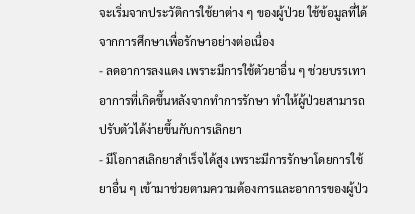จะเริ่มจากประวัติการใช้ยาต่าง ๆ ของผู้ป่วย ใช้ข้อมูลที่ได้จากการศึกษาเพื่อรักษาอย่างต่อเนื่อง
- ลดอาการลงแดง เพราะมีการใช้ตัวยาอื่น ๆ ช่วยบรรเทาอาการที่เกิดขึ้นหลังจากทำการรักษา ทำให้ผู้ป่วยสามารถปรับตัวได้ง่ายขึ้นกับการเลิกยา
- มีโอกาสเลิกยาสำเร็จได้สูง เพราะมีการรักษาโดยการใช้ยาอื่น ๆ เข้ามาช่วยตามความต้องการและอาการของผู้ป่ว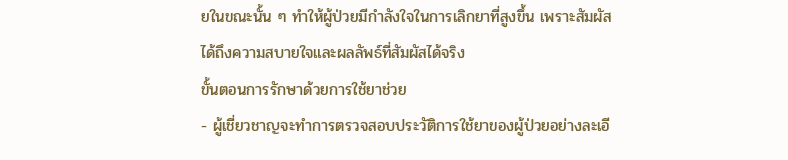ยในขณะนั้น ๆ ทำให้ผู้ป่วยมีกำลังใจในการเลิกยาที่สูงขึ้น เพราะสัมผัสได้ถึงความสบายใจและผลลัพธ์ที่สัมผัสได้จริง
ขั้นตอนการรักษาด้วยการใช้ยาช่วย
- ผู้เชี่ยวชาญจะทำการตรวจสอบประวัติการใช้ยาของผู้ป่วยอย่างละเอี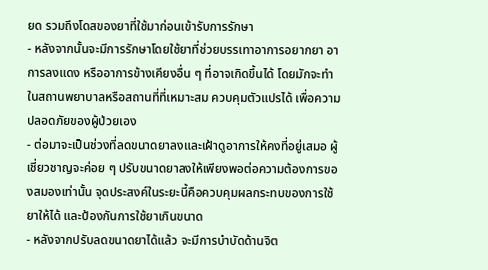ยด รวมถึงโดสของยาที่ใช้มาก่อนเข้ารับการรักษา
- หลังจากนั้นจะมีการรักษาโดยใช้ยาที่ช่วยบรรเทาอาการอยากยา อาการลงแดง หรืออาการข้างเคียงอื่น ๆ ที่อาจเกิดขึ้นได้ โดยมักจะทำในสถานพยาบาลหรือสถานที่ที่เหมาะสม ควบคุมตัวแปรได้ เพื่อความปลอดภัยของผู้ป่วยเอง
- ต่อมาจะเป็นช่วงที่ลดขนาดยาลงและเฝ้าดูอาการให้คงที่อยู่เสมอ ผู้เชี่ยวชาญจะค่อย ๆ ปรับขนาดยาลงให้เพียงพอต่อความต้องการของสมองเท่านั้น จุดประสงค์ในระยะนี้คือควบคุมผลกระทบของการใช้ยาให้ได้ และป้องกันการใช้ยาเกินขนาด
- หลังจากปรับลดขนาดยาได้แล้ว จะมีการบำบัดด้านจิต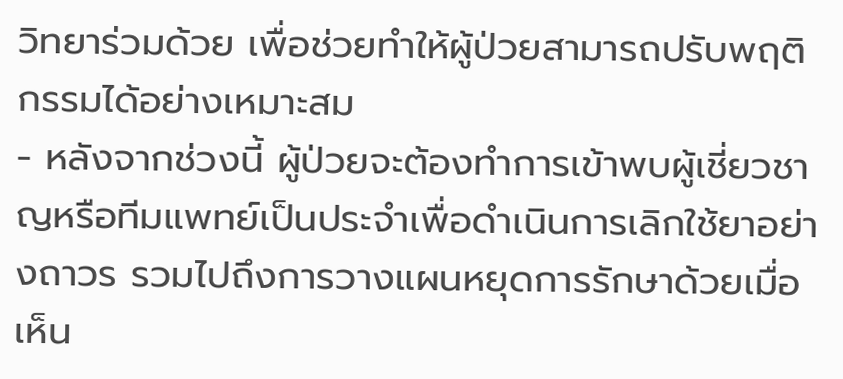วิทยาร่วมด้วย เพื่อช่วยทำให้ผู้ป่วยสามารถปรับพฤติกรรมได้อย่างเหมาะสม
- หลังจากช่วงนี้ ผู้ป่วยจะต้องทำการเข้าพบผู้เชี่ยวชาญหรือทีมแพทย์เป็นประจำเพื่อดำเนินการเลิกใช้ยาอย่างถาวร รวมไปถึงการวางแผนหยุดการรักษาด้วยเมื่อเห็น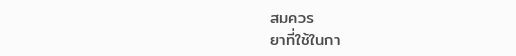สมควร
ยาที่ใช้ในกา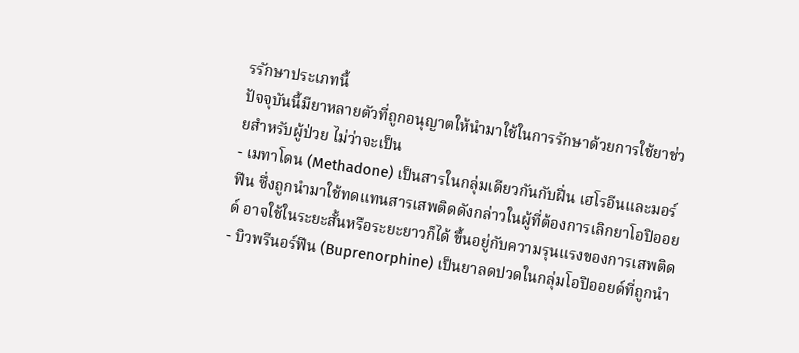รรักษาประเภทนี้
ปัจจุบันนี้มียาหลายตัวที่ถูกอนุญาตให้นำมาใช้ในการรักษาด้วยการใช้ยาช่วยสำหรับผู้ป่วย ไม่ว่าจะเป็น
- เมทาโดน (Methadone) เป็นสารในกลุ่มเดียวกันกับฝิ่น เฮโรอีนและมอร์ฟีน ซึ่งถูกนำมาใช้ทดแทนสารเสพติดดังกล่าวในผู้ที่ต้องการเลิกยาโอปิออยด์ อาจใช้ในระยะสั้นหรือระยะยาวก็ได้ ขึ้นอยู่กับความรุนแรงของการเสพติด
- บิวพรีนอร์ฟีน (Buprenorphine) เป็นยาลดปวดในกลุ่มโอปิออยด์ที่ถูกนำ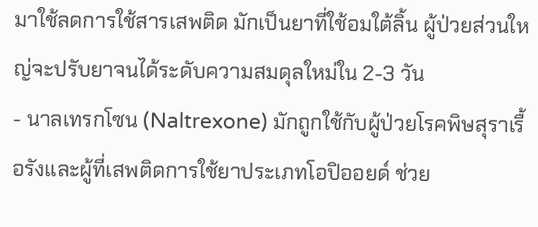มาใช้ลดการใช้สารเสพติด มักเป็นยาที่ใช้อมใต้ลิ้น ผู้ป่วยส่วนใหญ่จะปรับยาจนได้ระดับความสมดุลใหม่ใน 2-3 วัน
- นาลเทรกโซน (Naltrexone) มักถูกใช้กับผู้ป่วยโรคพิษสุราเรื้อรังและผู้ที่เสพติดการใช้ยาประเภทโอปิออยด์ ช่วย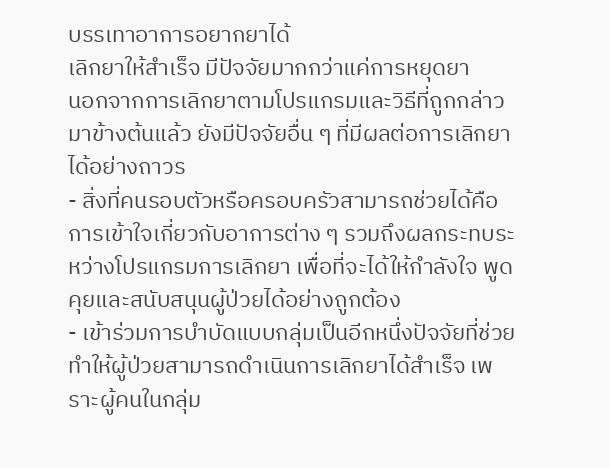บรรเทาอาการอยากยาได้
เลิกยาให้สำเร็จ มีปัจจัยมากกว่าแค่การหยุดยา
นอกจากการเลิกยาตามโปรแกรมและวิธีที่ถูกกล่าวมาข้างต้นแล้ว ยังมีปัจจัยอื่น ๆ ที่มีผลต่อการเลิกยาได้อย่างถาวร
- สิ่งที่คนรอบตัวหรือครอบครัวสามารถช่วยได้คือการเข้าใจเกี่ยวกับอาการต่าง ๆ รวมถึงผลกระทบระหว่างโปรแกรมการเลิกยา เพื่อที่จะได้ให้กำลังใจ พูดคุยและสนับสนุนผู้ป่วยได้อย่างถูกต้อง
- เข้าร่วมการบำบัดแบบกลุ่มเป็นอีกหนึ่งปัจจัยที่ช่วยทำให้ผู้ป่วยสามารถดำเนินการเลิกยาได้สำเร็จ เพราะผู้คนในกลุ่ม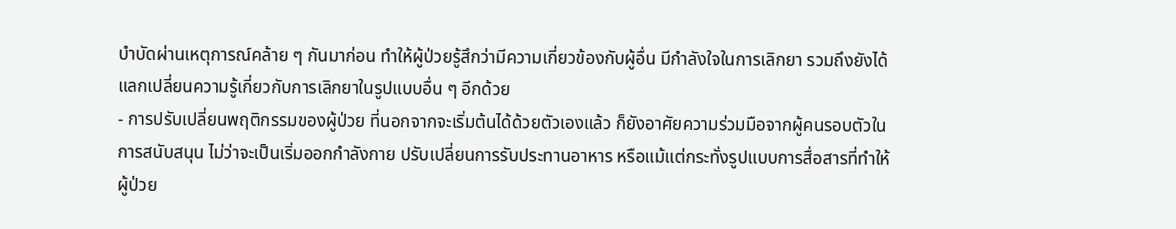บำบัดผ่านเหตุการณ์คล้าย ๆ กันมาก่อน ทำให้ผู้ป่วยรู้สึกว่ามีความเกี่ยวข้องกับผู้อื่น มีกำลังใจในการเลิกยา รวมถึงยังได้แลกเปลี่ยนความรู้เกี่ยวกับการเลิกยาในรูปแบบอื่น ๆ อีกด้วย
- การปรับเปลี่ยนพฤติกรรมของผู้ป่วย ที่นอกจากจะเริ่มต้นได้ด้วยตัวเองแล้ว ก็ยังอาศัยความร่วมมือจากผู้คนรอบตัวในการสนับสนุน ไม่ว่าจะเป็นเริ่มออกกำลังกาย ปรับเปลี่ยนการรับประทานอาหาร หรือแม้แต่กระทั่งรูปแบบการสื่อสารที่ทำให้ผู้ป่วย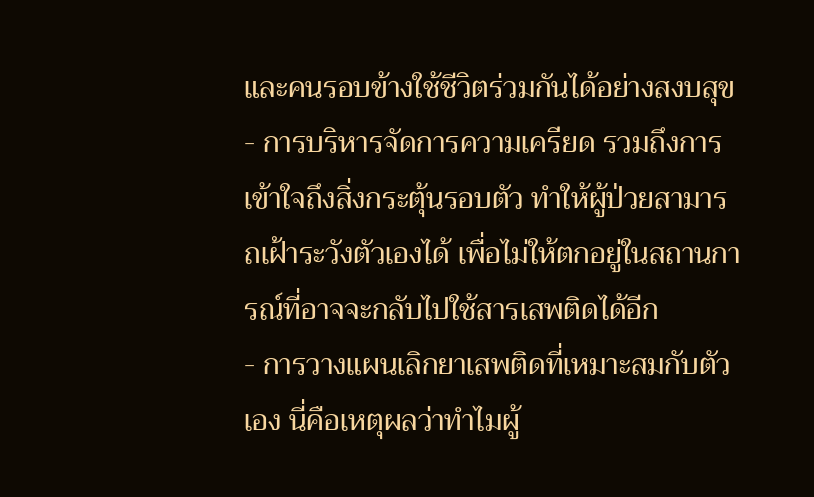และคนรอบข้างใช้ชีวิตร่วมกันได้อย่างสงบสุข
- การบริหารจัดการความเครียด รวมถึงการเข้าใจถึงสิ่งกระตุ้นรอบตัว ทำให้ผู้ป่วยสามารถเฝ้าระวังตัวเองได้ เพื่อไม่ให้ตกอยู่ในสถานการณ์ที่อาจจะกลับไปใช้สารเสพติดได้อีก
- การวางแผนเลิกยาเสพติดที่เหมาะสมกับตัวเอง นี่คือเหตุผลว่าทำไมผู้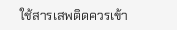ใช้สารเสพติดควรเข้า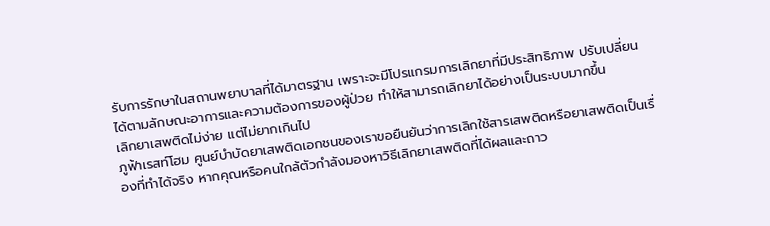รับการรักษาในสถานพยาบาลที่ได้มาตรฐาน เพราะจะมีโปรแกรมการเลิกยาที่มีประสิทธิภาพ ปรับเปลี่ยนได้ตามลักษณะอาการและความต้องการของผู้ป่วย ทำให้สามารถเลิกยาได้อย่างเป็นระบบมากขึ้น
เลิกยาเสพติดไม่ง่าย แต่ไม่ยากเกินไป
ภูฟ้าเรสท์โฮม ศูนย์บำบัดยาเสพติดเอกชนของเราขอยืนยันว่าการเลิกใช้สารเสพติดหรือยาเสพติดเป็นเรื่องที่ทำได้จริง หากคุณหรือคนใกล้ตัวกำลังมองหาวิธีเลิกยาเสพติดที่ได้ผลและถาว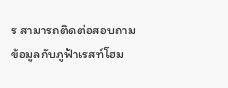ร สามารถติดต่อสอบถามข้อมูลกับภูฟ้าเรสท์โฮม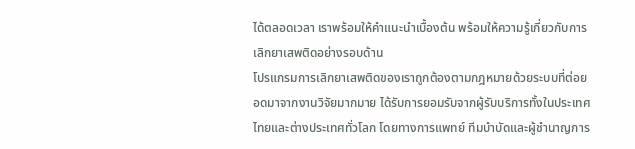ได้ตลอดเวลา เราพร้อมให้คำแนะนำเบื้องต้น พร้อมให้ความรู้เกี่ยวกับการเลิกยาเสพติดอย่างรอบด้าน
โปรแกรมการเลิกยาเสพติดของเราถูกต้องตามกฎหมายด้วยระบบที่ต่อยอดมาจากงานวิจัยมากมาย ได้รับการยอมรับจากผู้รับบริการทั้งในประเทศไทยและต่างประเทศทั่วโลก โดยทางการแพทย์ ทีมบำบัดและผู้ชำนาญการ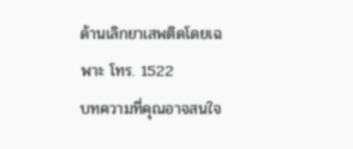ด้านเลิกยาเสพติดโดยเฉพาะ โทร. 1522
บทความที่คุณอาจสนใจ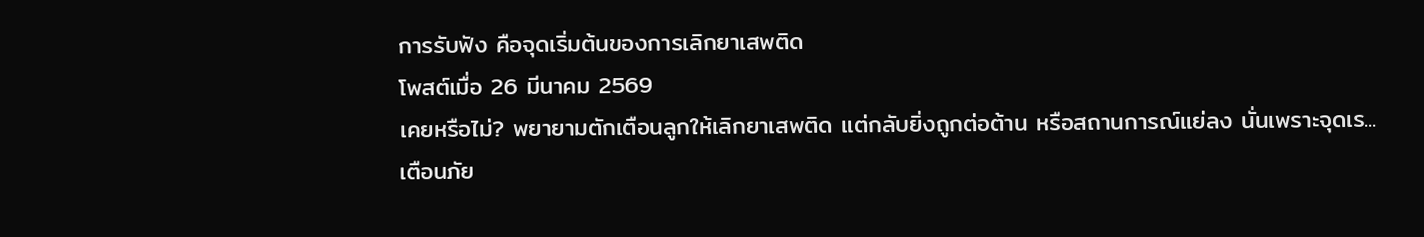การรับฟัง คือจุดเริ่มต้นของการเลิกยาเสพติด
โพสต์เมื่อ 26 มีนาคม 2569
เคยหรือไม่? พยายามตักเตือนลูกให้เลิกยาเสพติด แต่กลับยิ่งถูกต่อต้าน หรือสถานการณ์แย่ลง นั่นเพราะจุดเร...
เตือนภัย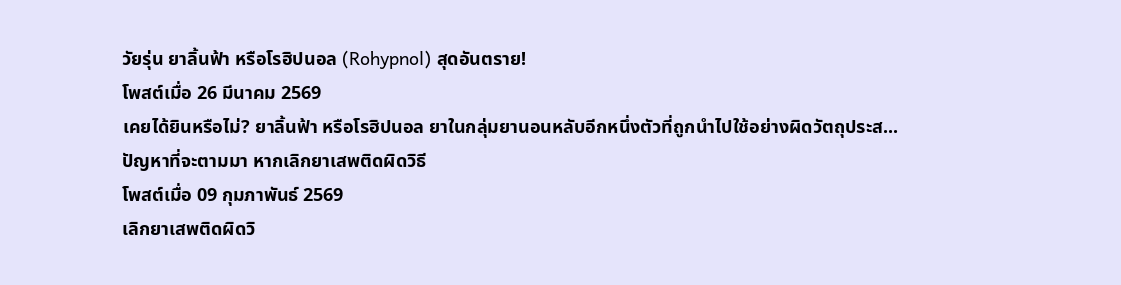วัยรุ่น ยาลิ้นฟ้า หรือโรฮิปนอล (Rohypnol) สุดอันตราย!
โพสต์เมื่อ 26 มีนาคม 2569
เคยได้ยินหรือไม่? ยาลิ้นฟ้า หรือโรฮิปนอล ยาในกลุ่มยานอนหลับอีกหนึ่งตัวที่ถูกนำไปใช้อย่างผิดวัตถุประส...
ปัญหาที่จะตามมา หากเลิกยาเสพติดผิดวิธี
โพสต์เมื่อ 09 กุมภาพันธ์ 2569
เลิกยาเสพติดผิดวิ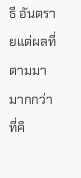ธี อันตรายแต่ผลที่ตามมามากกว่าที่คิ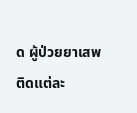ด ผู้ป่วยยาเสพติดแต่ละ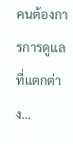คนต้องการการดูแลที่แตกต่าง...